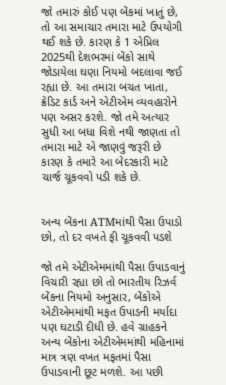જો તમારું કોઈ પણ બેંકમાં ખાતું છે, તો આ સમાચાર તમારા માટે ઉપયોગી થઈ શકે છે. કારણ કે 1 એપ્રિલ 2025થી દેશભરમાં બેંકો સાથે જોડાયેલા ઘણા નિયમો બદલાવા જઈ રહ્યા છે. આ તમારા બચત ખાતા, ક્રેડિટ કાર્ડ અને એટીએમ વ્યવહારોને પણ અસર કરશે. જો તમે અત્યાર સુધી આ બધા વિશે નથી જાણતા તો તમારા માટે એ જાણવું જરૂરી છે કારણ કે તમારે આ બેદરકારી માટે ચાર્જ ચૂકવવો પડી શકે છે.


અન્ય બેંકના ATMમાંથી પૈસા ઉપાડો છો, તો દર વખતે ફી ચૂકવવી પડશે

જો તમે એટીએમમાંથી પૈસા ઉપાડવાનું વિચારી રહ્યા છો તો ભારતીય રિઝર્વ બેંકના નિયમો અનુસાર, બેંકોએ એટીએમમાંથી મફત ઉપાડની મર્યાદા પણ ઘટાડી દીધી છે. હવે ગ્રાહકને અન્ય બેંકોના એટીએમમાંથી મહિનામાં માત્ર ત્રણ વખત મફતમાં પૈસા ઉપાડવાની છૂટ મળશે. આ પછી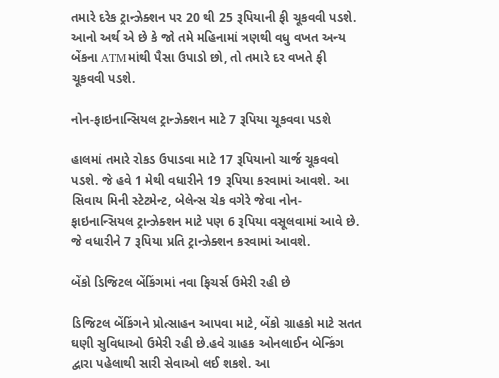તમારે દરેક ટ્રાન્ઝેક્શન પર 20 થી 25 રૂપિયાની ફી ચૂકવવી પડશે. આનો અર્થ એ છે કે જો તમે મહિનામાં ત્રણથી વધુ વખત અન્ય બેંકના ATMમાંથી પૈસા ઉપાડો છો, તો તમારે દર વખતે ફી ચૂકવવી પડશે.

નોન-ફાઇનાન્સિયલ ટ્રાન્ઝેક્શન માટે 7 રૂપિયા ચૂકવવા પડશે

હાલમાં તમારે રોકડ ઉપાડવા માટે 17 રૂપિયાનો ચાર્જ ચૂકવવો પડશે. જે હવે 1 મેથી વધારીને 19 રૂપિયા કરવામાં આવશે. આ સિવાય મિની સ્ટેટમેન્ટ, બેલેન્સ ચેક વગેરે જેવા નોન-ફાઇનાન્સિયલ ટ્રાન્ઝેક્શન માટે પણ 6 રૂપિયા વસૂલવામાં આવે છે. જે વધારીને 7 રૂપિયા પ્રતિ ટ્રાન્ઝેક્શન કરવામાં આવશે.

બેંકો ડિજિટલ બેંકિંગમાં નવા ફિચર્સ ઉમેરી રહી છે

ડિજિટલ બેંકિંગને પ્રોત્સાહન આપવા માટે, બેંકો ગ્રાહકો માટે સતત ઘણી સુવિધાઓ ઉમેરી રહી છે.હવે ગ્રાહક ઓનલાઈન બેન્કિંગ દ્વારા પહેલાથી સારી સેવાઓ લઈ શકશે. આ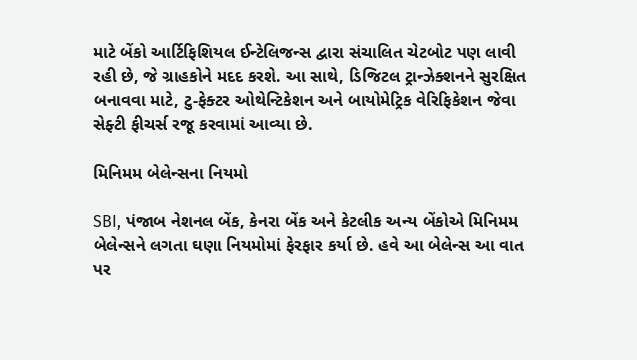માટે બેંકો આર્ટિફિશિયલ ઈન્ટેલિજન્સ દ્વારા સંચાલિત ચેટબોટ પણ લાવી રહી છે, જે ગ્રાહકોને મદદ કરશે. આ સાથે, ડિજિટલ ટ્રાન્ઝેક્શનને સુરક્ષિત બનાવવા માટે, ટુ-ફેક્ટર ઓથેન્ટિકેશન અને બાયોમેટ્રિક વેરિફિકેશન જેવા સેફ્ટી ફીચર્સ રજૂ કરવામાં આવ્યા છે.

મિનિમમ બેલેન્સના નિયમો

SBI, પંજાબ નેશનલ બેંક, કેનરા બેંક અને કેટલીક અન્ય બેંકોએ મિનિમમ બેલેન્સને લગતા ઘણા નિયમોમાં ફેરફાર કર્યા છે. હવે આ બેલેન્સ આ વાત પર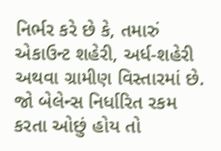નિર્ભર કરે છે કે, તમારું એકાઉન્ટ શહેરી, અર્ધ-શહેરી અથવા ગ્રામીણ વિસ્તારમાં છે. જો બેલેન્સ નિર્ધારિત રકમ કરતા ઓછું હોય તો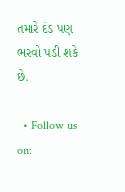તમારે દંડ પણ ભરવો પડી શકે છે.

  • Follow us on: